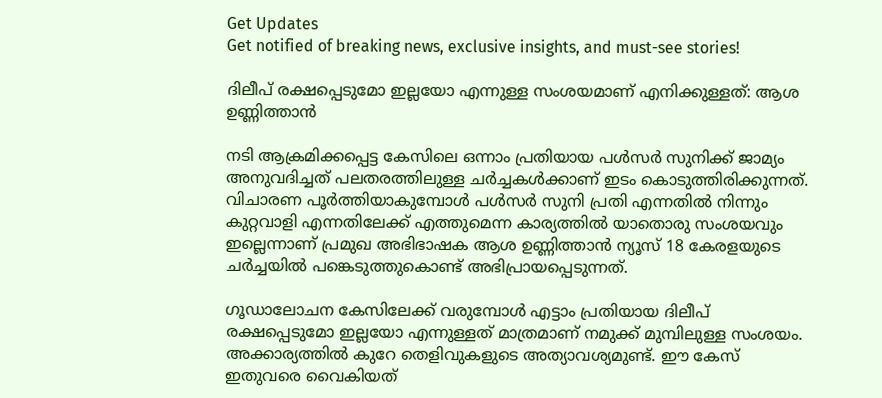Get Updates
Get notified of breaking news, exclusive insights, and must-see stories!

ദിലീപ് രക്ഷപ്പെടുമോ ഇല്ലയോ എന്നുള്ള സംശയമാണ് എനിക്കുള്ളത്: ആശ ഉണ്ണിത്താന്‍

നടി ആക്രമിക്കപ്പെട്ട കേസിലെ ഒന്നാം പ്രതിയായ പള്‍സർ സുനിക്ക് ജാമ്യം അനുവദിച്ചത് പലതരത്തിലുള്ള ചർച്ചകള്‍ക്കാണ് ഇടം കൊടുത്തിരിക്കുന്നത്. വിചാരണ പൂർത്തിയാകുമ്പോള്‍ പള്‍സർ സുനി പ്രതി എന്നതില്‍ നിന്നും കുറ്റവാളി എന്നതിലേക്ക് എത്തുമെന്ന കാര്യത്തില്‍ യാതൊരു സംശയവും ഇല്ലെന്നാണ് പ്രമുഖ അഭിഭാഷക ആശ ഉണ്ണിത്താന്‍ ന്യൂസ് 18 കേരളയുടെ ചർച്ചയില്‍ പങ്കെടുത്തുകൊണ്ട് അഭിപ്രായപ്പെടുന്നത്.

ഗൂഡാലോചന കേസിലേക്ക് വരുമ്പോള്‍ എട്ടാം പ്രതിയായ ദിലീപ് രക്ഷപ്പെടുമോ ഇല്ലയോ എന്നുള്ളത് മാത്രമാണ് നമുക്ക് മുമ്പിലുള്ള സംശയം. അക്കാര്യത്തില്‍ കുറേ തെളിവുകളുടെ അത്യാവശ്യമുണ്ട്. ഈ കേസ് ഇതുവരെ വൈകിയത്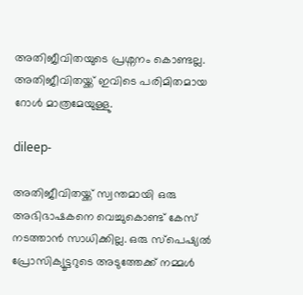അതിജീവിതയുടെ പ്രശ്നനം കൊണ്ടല്ല. അതിജീവിതയ്ക്ക് ഇവിടെ പരിമിതമായ റോള്‍ മാത്രമേയുള്ളു.

dileep-

അതിജീവിതയ്ക്ക് സ്വന്തമായി ഒരു അഭിഭാഷകനെ വെച്ചുകൊണ്ട് കേസ് നടത്താന്‍ സാധിക്കില്ല. ഒരു സ്പെഷ്യല്‍ പ്രോസിക്യൂട്ടറുടെ അടുത്തേക്ക് നമ്മള്‍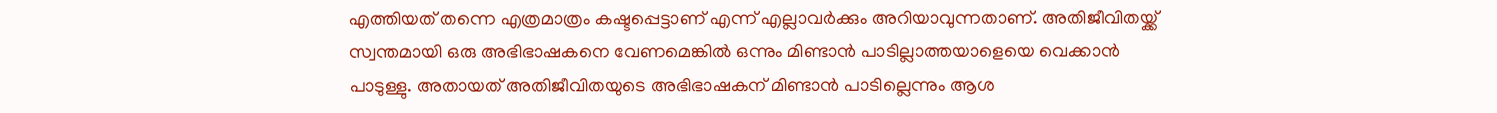എത്തിയത് തന്നെ എത്രമാത്രം കഷ്ടപ്പെട്ടാണ് എന്ന് എല്ലാവർക്കും അറിയാവുന്നതാണ്. അതിജീവിതയ്ക്ക് സ്വന്തമായി ഒരു അഭിഭാഷകനെ വേണമെങ്കില്‍ ഒന്നും മിണ്ടാന്‍ പാടില്ലാത്തയാളെയെ വെക്കാന്‍ പാടുള്ളു. അതായത് അതിജീവിതയുടെ അഭിഭാഷകന് മിണ്ടാന്‍ പാടില്ലെന്നും ആശ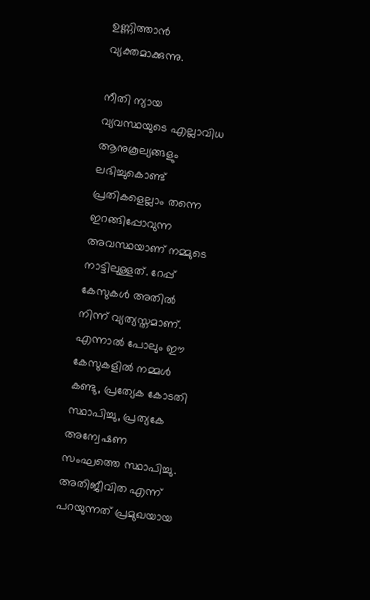ഉണ്ണിത്താന്‍ വ്യക്തമാക്കുന്നു.

നീതി ന്യായ വ്യവസ്ഥയുടെ എല്ലാവിധ ആനുകൂല്യങ്ങളും ലഭിച്ചുകൊണ്ട് പ്രതികളെല്ലാം തന്നെ ഇറങ്ങിപ്പോവുന്ന അവസ്ഥയാണ് നമ്മുടെ നാട്ടിലുള്ളത്. റേപ്പ് കേസുകള്‍ അതില്‍ നിന്ന് വ്യത്യസ്തമാണ്. എന്നാല്‍ പോലും ഈ കേസുകളില്‍ നമ്മള്‍ കണ്ടു, പ്രത്യേക കോടതി സ്ഥാപിച്ചു, പ്രത്യകേ അന്വേഷണ സംഘത്തെ സ്ഥാപിച്ചു. അതിജീവിത എന്ന് പറയുന്നത് പ്രമുഖയായ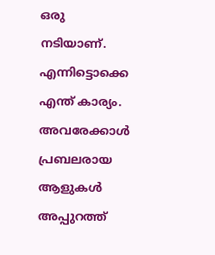ഒരു നടിയാണ്. എന്നിട്ടൊക്കെ എന്ത് കാര്യം. അവരേക്കാള്‍ പ്രബലരായ ആളുകള്‍ അപ്പുറത്ത്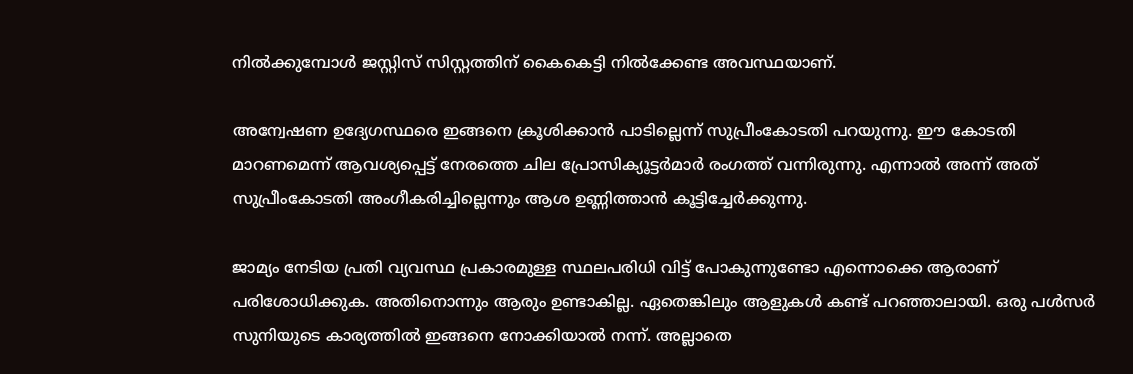നില്‍ക്കുമ്പോള്‍ ജസ്റ്റിസ് സിസ്റ്റത്തിന് കൈകെട്ടി നില്‍ക്കേണ്ട അവസ്ഥയാണ്.

അന്വേഷണ ഉദ്യേഗസ്ഥരെ ഇങ്ങനെ ക്രൂശിക്കാന്‍ പാടില്ലെന്ന് സുപ്രീംകോടതി പറയുന്നു. ഈ കോടതി മാറണമെന്ന് ആവശ്യപ്പെട്ട് നേരത്തെ ചില പ്രോസിക്യൂട്ടർമാർ രംഗത്ത് വന്നിരുന്നു. എന്നാല്‍ അന്ന് അത് സുപ്രീംകോടതി അംഗീകരിച്ചില്ലെന്നും ആശ ഉണ്ണിത്താന്‍ കൂട്ടിച്ചേർക്കുന്നു.

ജാമ്യം നേടിയ പ്രതി വ്യവസ്ഥ പ്രകാരമുള്ള സ്ഥലപരിധി വിട്ട് പോകുന്നുണ്ടോ എന്നൊക്കെ ആരാണ് പരിശോധിക്കുക. അതിനൊന്നും ആരും ഉണ്ടാകില്ല. ഏതെങ്കിലും ആളുകള്‍ കണ്ട് പറഞ്ഞാലായി. ഒരു പള്‍സർ സുനിയുടെ കാര്യത്തില്‍ ഇങ്ങനെ നോക്കിയാല്‍ നന്ന്. അല്ലാതെ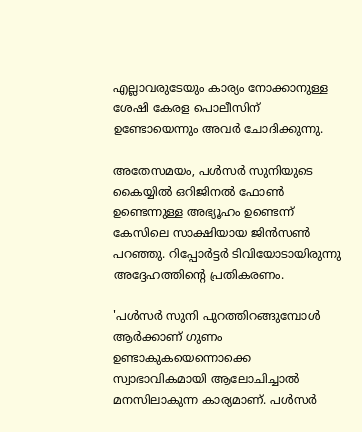എല്ലാവരുടേയും കാര്യം നോക്കാനുള്ള ശേഷി കേരള പൊലീസിന് ഉണ്ടോയെന്നും അവർ ചോദിക്കുന്നു.

അതേസമയം, പൾസർ സുനിയുടെ കൈയ്യിൽ ഒറിജിനൽ ഫോൺ ഉണ്ടെന്നുള്ള അഭ്യൂഹം ഉണ്ടെന്ന് കേസിലെ സാക്ഷിയായ ജിൻസണ്‍ പറഞ്ഞു. റിപ്പോർട്ടർ ടിവിയോടായിരുന്നു അദ്ദേഹത്തിന്റെ പ്രതികരണം.

'പൾസർ സുനി പുറത്തിറങ്ങുമ്പോൾ ആർക്കാണ് ഗുണം ഉണ്ടാകുകയെന്നൊക്കെ സ്വാഭാവികമായി ആലോചിച്ചാൽ മനസിലാകുന്ന കാര്യമാണ്. പൾസർ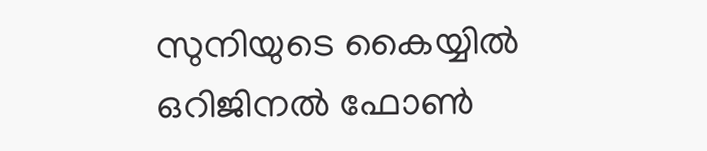സുനിയുടെ കൈയ്യിൽ ഒറിജിനൽ ഫോൺ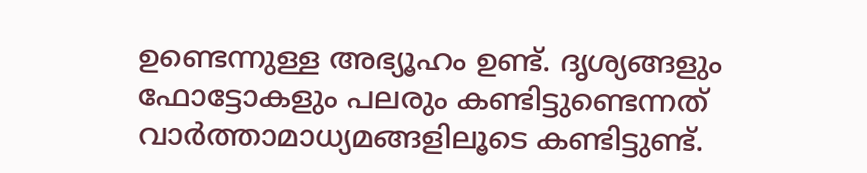ഉണ്ടെന്നുള്ള അഭ്യൂഹം ഉണ്ട്. ദൃശ്യങ്ങളും ഫോട്ടോകളും പലരും കണ്ടിട്ടുണ്ടെന്നത് വാർത്താമാധ്യമങ്ങളിലൂടെ കണ്ടിട്ടുണ്ട്.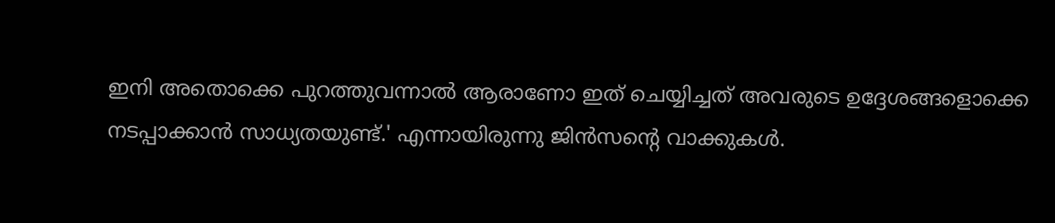ഇനി അതൊക്കെ പുറത്തുവന്നാൽ ആരാണോ ഇത് ചെയ്യിച്ചത് അവരുടെ ഉദ്ദേശങ്ങളൊക്കെ നടപ്പാക്കാൻ സാധ്യതയുണ്ട്.' എന്നായിരുന്നു ജിന്‍സന്റെ വാക്കുകള്‍.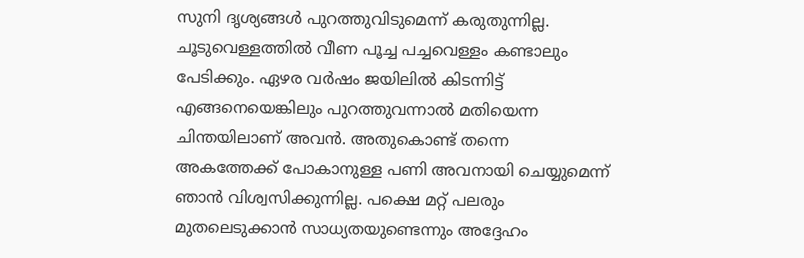സുനി ദൃശ്യങ്ങൾ പുറത്തുവിടുമെന്ന് കരുതുന്നില്ല. ചൂടുവെള്ളത്തിൽ വീണ പൂച്ച പച്ചവെള്ളം കണ്ടാലും പേടിക്കും. ഏഴര വർഷം ജയിലിൽ കിടന്നിട്ട് എങ്ങനെയെങ്കിലും പുറത്തുവന്നാൽ മതിയെന്ന ചിന്തയിലാണ് അവൻ. അതുകൊണ്ട് തന്നെ അകത്തേക്ക് പോകാനുള്ള പണി അവനായി ചെയ്യുമെന്ന് ഞാൻ വിശ്വസിക്കുന്നില്ല. പക്ഷെ മറ്റ് പലരും മുതലെടുക്കാൻ സാധ്യതയുണ്ടെന്നും അദ്ദേഹം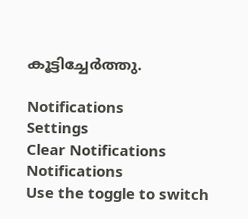കൂട്ടിച്ചേർത്തു.

Notifications
Settings
Clear Notifications
Notifications
Use the toggle to switch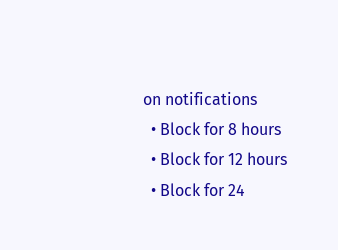on notifications
  • Block for 8 hours
  • Block for 12 hours
  • Block for 24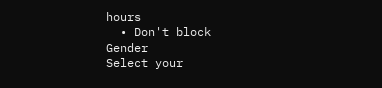hours
  • Don't block
Gender
Select your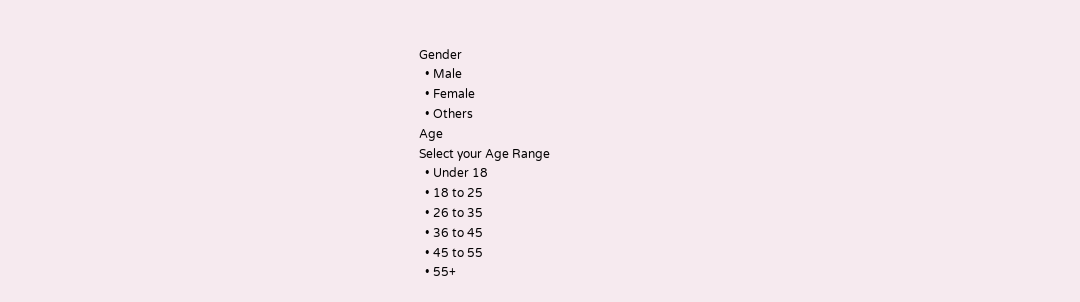Gender
  • Male
  • Female
  • Others
Age
Select your Age Range
  • Under 18
  • 18 to 25
  • 26 to 35
  • 36 to 45
  • 45 to 55
  • 55+